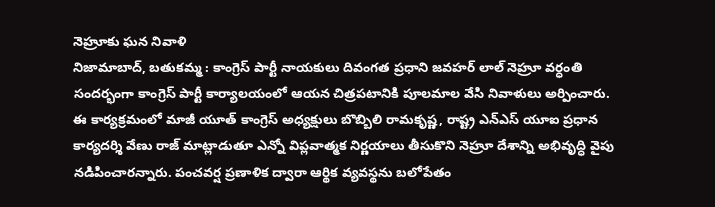నెహ్రూకు ఘన నివాళి
నిజామాబాద్, బతుకమ్మ : కాంగ్రెస్ పార్టీ నాయకులు దివంగత ప్రధాని జవహర్ లాల్ నెహ్రూ వర్ధంతి సందర్భంగా కాంగ్రెస్ పార్టీ కార్యాలయంలో ఆయన చిత్రపటానికి పూలమాల వేసి నివాళులు అర్పించారు. ఈ కార్యక్రమంలో మాజీ యూత్ కాంగ్రెస్ అధ్యక్షులు బొబ్బిలి రామకృష్ణ, రాష్ట్ర ఎన్ఎస్ యూఐ ప్రధాన కార్యదర్శి వేణు రాజ్ మాట్లాడుతూ ఎన్నో విప్లవాత్మక నిర్ణయాలు తీసుకొని నెహ్రూ దేశాన్ని అభివృద్ధి వైపు నడిపించారన్నారు. పంచవర్ష ప్రణాళిక ద్వారా ఆర్థిక వ్యవస్థను బలోపేతం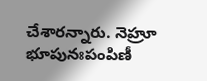చేశారన్నారు. నెహ్రూ భూపునఃపంపిణీ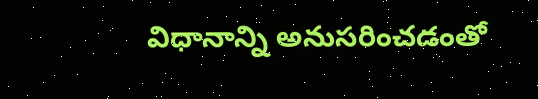విధానాన్ని అనుసరించడంతో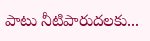పాటు నీటిపారుదలకు...